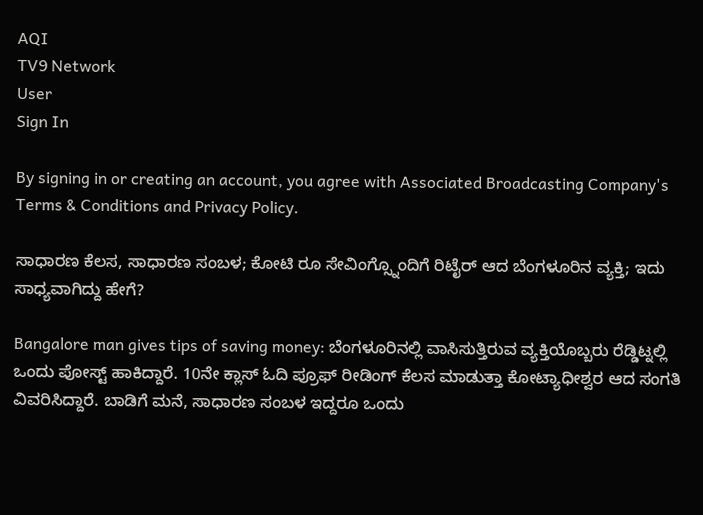AQI
TV9 Network
User
Sign In

By signing in or creating an account, you agree with Associated Broadcasting Company's Terms & Conditions and Privacy Policy.

ಸಾಧಾರಣ ಕೆಲಸ, ಸಾಧಾರಣ ಸಂಬಳ; ಕೋಟಿ ರೂ ಸೇವಿಂಗ್ಸ್ನೊಂದಿಗೆ ರಿಟೈರ್ ಆದ ಬೆಂಗಳೂರಿನ ವ್ಯಕ್ತಿ; ಇದು ಸಾಧ್ಯವಾಗಿದ್ದು ಹೇಗೆ?

Bangalore man gives tips of saving money: ಬೆಂಗಳೂರಿನಲ್ಲಿ ವಾಸಿಸುತ್ತಿರುವ ವ್ಯಕ್ತಿಯೊಬ್ಬರು ರೆಡ್ಡಿಟ್ನಲ್ಲಿ ಒಂದು ಪೋಸ್ಟ್ ಹಾಕಿದ್ದಾರೆ. 10ನೇ ಕ್ಲಾಸ್ ಓದಿ ಪ್ರೂಫ್ ರೀಡಿಂಗ್ ಕೆಲಸ ಮಾಡುತ್ತಾ ಕೋಟ್ಯಾಧೀಶ್ವರ ಆದ ಸಂಗತಿ ವಿವರಿಸಿದ್ದಾರೆ. ಬಾಡಿಗೆ ಮನೆ, ಸಾಧಾರಣ ಸಂಬಳ ಇದ್ದರೂ ಒಂದು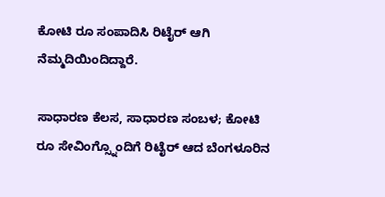ಕೋಟಿ ರೂ ಸಂಪಾದಿಸಿ ರಿಟೈರ್ ಆಗಿ ನೆಮ್ಮದಿಯಿಂದಿದ್ದಾರೆ.

ಸಾಧಾರಣ ಕೆಲಸ, ಸಾಧಾರಣ ಸಂಬಳ; ಕೋಟಿ ರೂ ಸೇವಿಂಗ್ಸ್ನೊಂದಿಗೆ ರಿಟೈರ್ ಆದ ಬೆಂಗಳೂರಿನ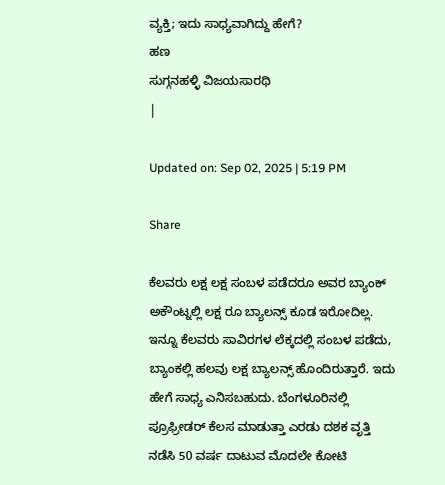ವ್ಯಕ್ತಿ; ಇದು ಸಾಧ್ಯವಾಗಿದ್ದು ಹೇಗೆ?
ಹಣ
ಸುಗ್ಗನಹಳ್ಳಿ ವಿಜಯಸಾರಥಿ
|

Updated on: Sep 02, 2025 | 5:19 PM

Share

ಕೆಲವರು ಲಕ್ಷ ಲಕ್ಷ ಸಂಬಳ ಪಡೆದರೂ ಅವರ ಬ್ಯಾಂಕ್ ಅಕೌಂಟ್ನಲ್ಲಿ ಲಕ್ಷ ರೂ ಬ್ಯಾಲನ್ಸ್ ಕೂಡ ಇರೋದಿಲ್ಲ. ಇನ್ನೂ ಕೆಲವರು ಸಾವಿರಗಳ ಲೆಕ್ಕದಲ್ಲಿ ಸಂಬಳ ಪಡೆದು, ಬ್ಯಾಂಕಲ್ಲಿ ಹಲವು ಲಕ್ಷ ಬ್ಯಾಲನ್ಸ್ ಹೊಂದಿರುತ್ತಾರೆ. ಇದು ಹೇಗೆ ಸಾಧ್ಯ ಎನಿಸಬಹುದು. ಬೆಂಗಳೂರಿನಲ್ಲಿ ಪ್ರೂಫ್ರೀಡರ್ ಕೆಲಸ ಮಾಡುತ್ತಾ ಎರಡು ದಶಕ ವೃತ್ತಿ ನಡೆಸಿ 50 ವರ್ಷ ದಾಟುವ ಮೊದಲೇ ಕೋಟಿ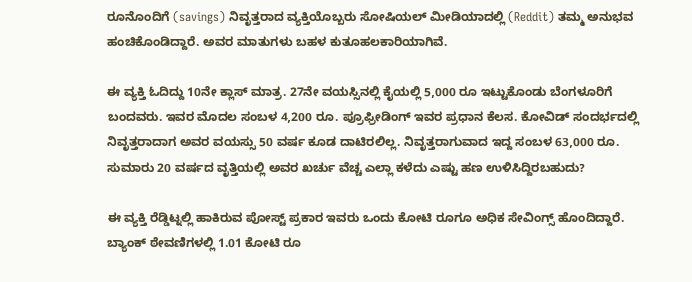ರೂನೊಂದಿಗೆ (savings) ನಿವೃತ್ತರಾದ ವ್ಯಕ್ತಿಯೊಬ್ಬರು ಸೋಷಿಯಲ್ ಮೀಡಿಯಾದಲ್ಲಿ (Reddit) ತಮ್ಮ ಅನುಭವ ಹಂಚಿಕೊಂಡಿದ್ದಾರೆ. ಅವರ ಮಾತುಗಳು ಬಹಳ ಕುತೂಹಲಕಾರಿಯಾಗಿವೆ.

ಈ ವ್ಯಕ್ತಿ ಓದಿದ್ದು 10ನೇ ಕ್ಲಾಸ್ ಮಾತ್ರ. 27ನೇ ವಯಸ್ಸಿನಲ್ಲಿ ಕೈಯಲ್ಲಿ 5,000 ರೂ ಇಟ್ಟುಕೊಂಡು ಬೆಂಗಳೂರಿಗೆ ಬಂದವರು. ಇವರ ಮೊದಲ ಸಂಬಳ 4,200 ರೂ. ಪ್ರೂಫ್ರೀಡಿಂಗ್ ಇವರ ಪ್ರಧಾನ ಕೆಲಸ. ಕೋವಿಡ್ ಸಂದರ್ಭದಲ್ಲಿ ನಿವೃತ್ತರಾದಾಗ ಅವರ ವಯಸ್ಸು 50 ವರ್ಷ ಕೂಡ ದಾಟಿರಲಿಲ್ಲ. ನಿವೃತ್ತರಾಗುವಾದ ಇದ್ದ ಸಂಬಳ 63,000 ರೂ. ಸುಮಾರು 20 ವರ್ಷದ ವೃತ್ತಿಯಲ್ಲಿ ಅವರ ಖರ್ಚು ವೆಚ್ಚ ಎಲ್ಲಾ ಕಳೆದು ಎಷ್ಟು ಹಣ ಉಳಿಸಿದ್ದಿರಬಹುದು?

ಈ ವ್ಯಕ್ತಿ ರೆಡ್ಡಿಟ್ನಲ್ಲಿ ಹಾಕಿರುವ ಪೋಸ್ಟ್ ಪ್ರಕಾರ ಇವರು ಒಂದು ಕೋಟಿ ರೂಗೂ ಅಧಿಕ ಸೇವಿಂಗ್ಸ್ ಹೊಂದಿದ್ದಾರೆ. ಬ್ಯಾಂಕ್ ಠೇವಣಿಗಳಲ್ಲಿ 1.01 ಕೋಟಿ ರೂ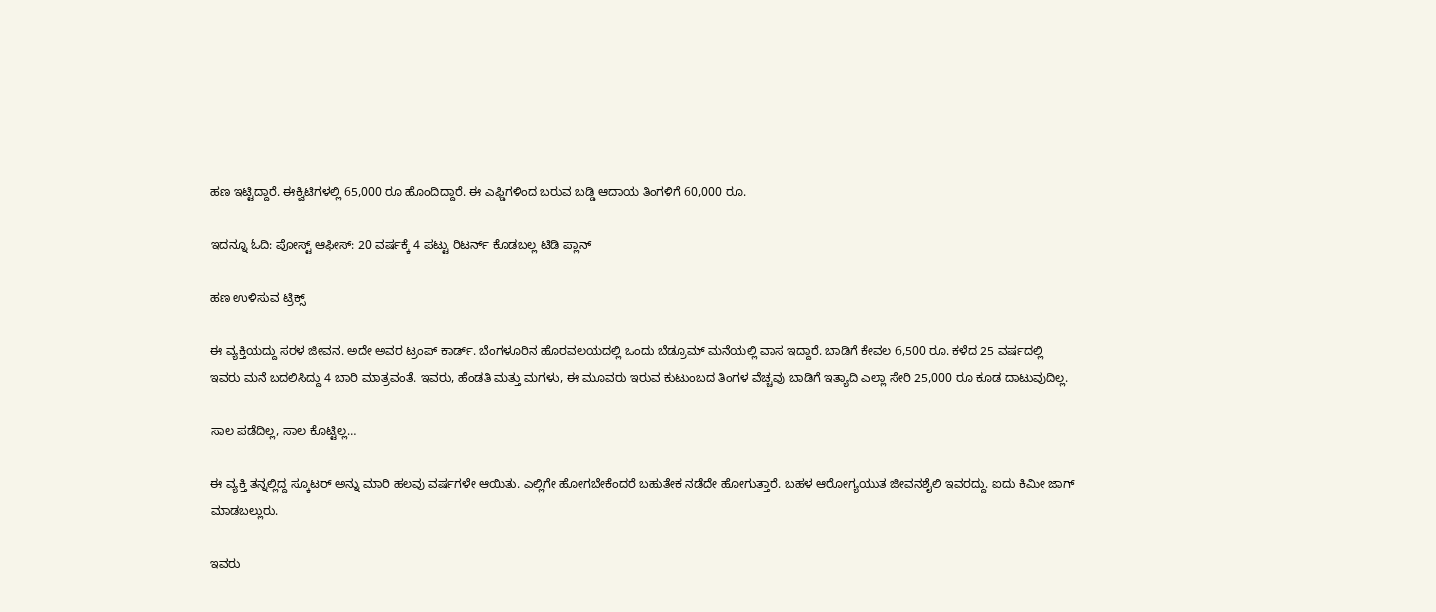ಹಣ ಇಟ್ಟಿದ್ದಾರೆ. ಈಕ್ವಿಟಿಗಳಲ್ಲಿ 65,000 ರೂ ಹೊಂದಿದ್ದಾರೆ. ಈ ಎಫ್ಡಿಗಳಿಂದ ಬರುವ ಬಡ್ಡಿ ಆದಾಯ ತಿಂಗಳಿಗೆ 60,000 ರೂ.

ಇದನ್ನೂ ಓದಿ: ಪೋಸ್ಟ್ ಆಫೀಸ್: 20 ವರ್ಷಕ್ಕೆ 4 ಪಟ್ಟು ರಿಟರ್ನ್ ಕೊಡಬಲ್ಲ ಟಿಡಿ ಪ್ಲಾನ್

ಹಣ ಉಳಿಸುವ ಟ್ರಿಕ್ಸ್

ಈ ವ್ಯಕ್ತಿಯದ್ದು ಸರಳ ಜೀವನ. ಅದೇ ಅವರ ಟ್ರಂಪ್ ಕಾರ್ಡ್. ಬೆಂಗಳೂರಿನ ಹೊರವಲಯದಲ್ಲಿ ಒಂದು ಬೆಡ್ರೂಮ್ ಮನೆಯಲ್ಲಿ ವಾಸ ಇದ್ದಾರೆ. ಬಾಡಿಗೆ ಕೇವಲ 6,500 ರೂ. ಕಳೆದ 25 ವರ್ಷದಲ್ಲಿ ಇವರು ಮನೆ ಬದಲಿಸಿದ್ದು 4 ಬಾರಿ ಮಾತ್ರವಂತೆ. ಇವರು, ಹೆಂಡತಿ ಮತ್ತು ಮಗಳು, ಈ ಮೂವರು ಇರುವ ಕುಟುಂಬದ ತಿಂಗಳ ವೆಚ್ಚವು ಬಾಡಿಗೆ ಇತ್ಯಾದಿ ಎಲ್ಲಾ ಸೇರಿ 25,000 ರೂ ಕೂಡ ದಾಟುವುದಿಲ್ಲ.

ಸಾಲ ಪಡೆದಿಲ್ಲ, ಸಾಲ ಕೊಟ್ಟಿಲ್ಲ…

ಈ ವ್ಯಕ್ತಿ ತನ್ನಲ್ಲಿದ್ದ ಸ್ಕೂಟರ್ ಅನ್ನು ಮಾರಿ ಹಲವು ವರ್ಷಗಳೇ ಆಯಿತು. ಎಲ್ಲಿಗೇ ಹೋಗಬೇಕೆಂದರೆ ಬಹುತೇಕ ನಡೆದೇ ಹೋಗುತ್ತಾರೆ. ಬಹಳ ಆರೋಗ್ಯಯುತ ಜೀವನಶೈಲಿ ಇವರದ್ದು. ಐದು ಕಿಮೀ ಜಾಗ್ ಮಾಡಬಲ್ಲುರು.

ಇವರು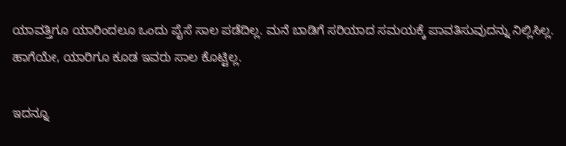ಯಾವತ್ತಿಗೂ ಯಾರಿಂದಲೂ ಒಂದು ಪೈಸೆ ಸಾಲ ಪಡೆದಿಲ್ಲ. ಮನೆ ಬಾಡಿಗೆ ಸರಿಯಾದ ಸಮಯಕ್ಕೆ ಪಾವತಿಸುವುದನ್ನು ನಿಲ್ಲಿಸಿಲ್ಲ. ಹಾಗೆಯೇ, ಯಾರಿಗೂ ಕೂಡ ಇವರು ಸಾಲ ಕೊಟ್ಟಿಲ್ಲ.

ಇದನ್ನೂ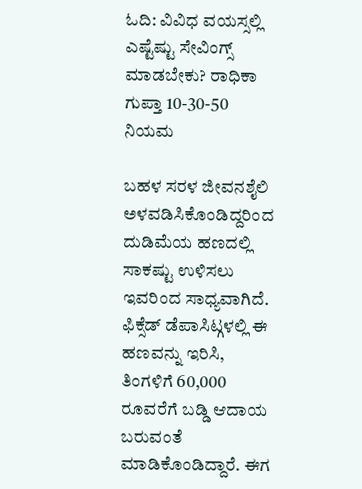ಓದಿ: ವಿವಿಧ ವಯಸ್ಸಲ್ಲಿ ಎಷ್ಟೆಷ್ಟು ಸೇವಿಂಗ್ಸ್ ಮಾಡಬೇಕು? ರಾಧಿಕಾ ಗುಪ್ತಾ 10-30-50 ನಿಯಮ

ಬಹಳ ಸರಳ ಜೀವನಶೈಲಿ ಅಳವಡಿಸಿಕೊಂಡಿದ್ದರಿಂದ ದುಡಿಮೆಯ ಹಣದಲ್ಲಿ ಸಾಕಷ್ಟು ಉಳಿಸಲು ಇವರಿಂದ ಸಾಧ್ಯವಾಗಿದೆ. ಫಿಕ್ಸೆಡ್ ಡೆಪಾಸಿಟ್ಗಳಲ್ಲಿ ಈ ಹಣವನ್ನು ಇರಿಸಿ, ತಿಂಗಳಿಗೆ 60,000 ರೂವರೆಗೆ ಬಡ್ಡಿ ಆದಾಯ ಬರುವಂತೆ ಮಾಡಿಕೊಂಡಿದ್ದಾರೆ. ಈಗ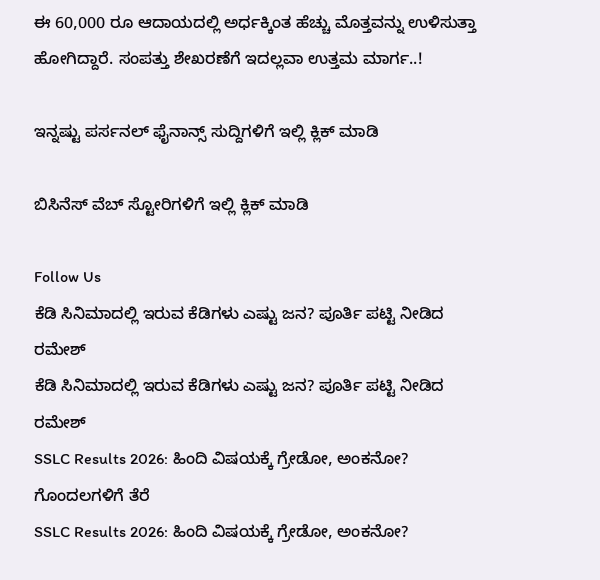ಈ 60,000 ರೂ ಆದಾಯದಲ್ಲಿ ಅರ್ಧಕ್ಕಿಂತ ಹೆಚ್ಚು ಮೊತ್ತವನ್ನು ಉಳಿಸುತ್ತಾ ಹೋಗಿದ್ದಾರೆ. ಸಂಪತ್ತು ಶೇಖರಣೆಗೆ ಇದಲ್ಲವಾ ಉತ್ತಮ ಮಾರ್ಗ..!

ಇನ್ನಷ್ಟು ಪರ್ಸನಲ್ ಫೈನಾನ್ಸ್ ಸುದ್ದಿಗಳಿಗೆ ಇಲ್ಲಿ ಕ್ಲಿಕ್ ಮಾಡಿ

ಬಿಸಿನೆಸ್ ವೆಬ್ ಸ್ಟೋರಿಗಳಿಗೆ ಇಲ್ಲಿ ಕ್ಲಿಕ್ ಮಾಡಿ

Follow Us
ಕೆಡಿ ಸಿನಿಮಾದಲ್ಲಿ ಇರುವ ಕೆಡಿಗಳು ಎಷ್ಟು ಜನ? ಪೂರ್ತಿ ಪಟ್ಟಿ ನೀಡಿದ ರಮೇಶ್
ಕೆಡಿ ಸಿನಿಮಾದಲ್ಲಿ ಇರುವ ಕೆಡಿಗಳು ಎಷ್ಟು ಜನ? ಪೂರ್ತಿ ಪಟ್ಟಿ ನೀಡಿದ ರಮೇಶ್
SSLC Results 2026: ಹಿಂದಿ ವಿಷಯಕ್ಕೆ ಗ್ರೇಡೋ, ಅಂಕನೋ? ಗೊಂದಲಗಳಿಗೆ ತೆರೆ
SSLC Results 2026: ಹಿಂದಿ ವಿಷಯಕ್ಕೆ ಗ್ರೇಡೋ, ಅಂಕನೋ?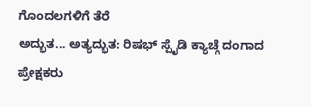ಗೊಂದಲಗಳಿಗೆ ತೆರೆ
ಅದ್ಭುತ... ಅತ್ಯದ್ಭುತ: ರಿಷಭ್ ಸ್ಪೈಡಿ ಕ್ಯಾಚ್ಗೆ ದಂಗಾದ ಪ್ರೇಕ್ಷಕರು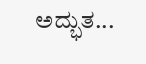ಅದ್ಭುತ...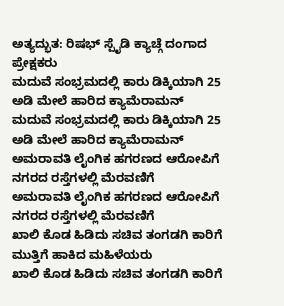ಅತ್ಯದ್ಭುತ: ರಿಷಭ್ ಸ್ಪೈಡಿ ಕ್ಯಾಚ್ಗೆ ದಂಗಾದ ಪ್ರೇಕ್ಷಕರು
ಮದುವೆ ಸಂಭ್ರಮದಲ್ಲಿ ಕಾರು ಡಿಕ್ಕಿಯಾಗಿ 25 ಅಡಿ ಮೇಲೆ ಹಾರಿದ ಕ್ಯಾಮೆರಾಮನ್
ಮದುವೆ ಸಂಭ್ರಮದಲ್ಲಿ ಕಾರು ಡಿಕ್ಕಿಯಾಗಿ 25 ಅಡಿ ಮೇಲೆ ಹಾರಿದ ಕ್ಯಾಮೆರಾಮನ್
ಅಮರಾವತಿ ಲೈಂಗಿಕ ಹಗರಣದ ಆರೋಪಿಗೆ ನಗರದ ರಸ್ತೆಗಳಲ್ಲಿ ಮೆರವಣಿಗೆ
ಅಮರಾವತಿ ಲೈಂಗಿಕ ಹಗರಣದ ಆರೋಪಿಗೆ ನಗರದ ರಸ್ತೆಗಳಲ್ಲಿ ಮೆರವಣಿಗೆ
ಖಾಲಿ ಕೊಡ ಹಿಡಿದು ಸಚಿವ ತಂಗಡಗಿ ಕಾರಿಗೆ ಮುತ್ತಿಗೆ ಹಾಕಿದ ಮಹಿಳೆಯರು
ಖಾಲಿ ಕೊಡ ಹಿಡಿದು ಸಚಿವ ತಂಗಡಗಿ ಕಾರಿಗೆ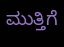ಮುತ್ತಿಗೆ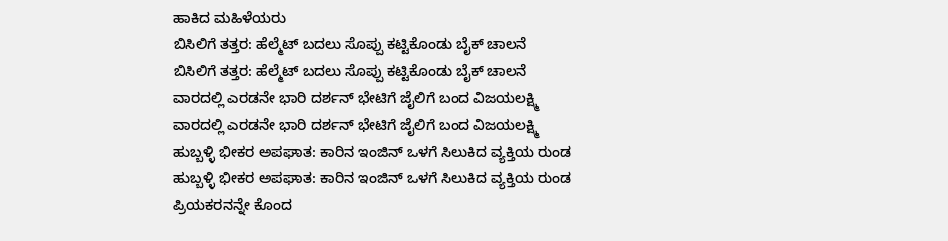ಹಾಕಿದ ಮಹಿಳೆಯರು
ಬಿಸಿಲಿಗೆ ತತ್ತರ: ಹೆಲ್ಮೆಟ್ ಬದಲು ಸೊಪ್ಪು ಕಟ್ಟಿಕೊಂಡು ಬೈಕ್ ಚಾಲನೆ
ಬಿಸಿಲಿಗೆ ತತ್ತರ: ಹೆಲ್ಮೆಟ್ ಬದಲು ಸೊಪ್ಪು ಕಟ್ಟಿಕೊಂಡು ಬೈಕ್ ಚಾಲನೆ
ವಾರದಲ್ಲಿ ಎರಡನೇ ಭಾರಿ ದರ್ಶನ್ ಭೇಟಿಗೆ ಜೈಲಿಗೆ ಬಂದ ವಿಜಯಲಕ್ಷ್ಮಿ
ವಾರದಲ್ಲಿ ಎರಡನೇ ಭಾರಿ ದರ್ಶನ್ ಭೇಟಿಗೆ ಜೈಲಿಗೆ ಬಂದ ವಿಜಯಲಕ್ಷ್ಮಿ
ಹುಬ್ಬಳ್ಳಿ ಭೀಕರ ಅಪಘಾತ: ಕಾರಿನ ಇಂಜಿನ್ ಒಳಗೆ ಸಿಲುಕಿದ ವ್ಯಕ್ತಿಯ ರುಂಡ
ಹುಬ್ಬಳ್ಳಿ ಭೀಕರ ಅಪಘಾತ: ಕಾರಿನ ಇಂಜಿನ್ ಒಳಗೆ ಸಿಲುಕಿದ ವ್ಯಕ್ತಿಯ ರುಂಡ
ಪ್ರಿಯಕರನನ್ನೇ ಕೊಂದ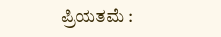ಪ್ರಿಯತಮೆ :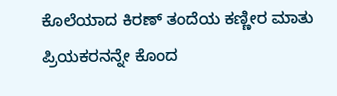ಕೊಲೆಯಾದ ಕಿರಣ್ ತಂದೆಯ ಕಣ್ಣೀರ ಮಾತು
ಪ್ರಿಯಕರನನ್ನೇ ಕೊಂದ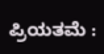ಪ್ರಿಯತಮೆ :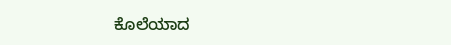ಕೊಲೆಯಾದ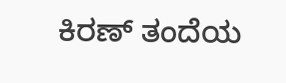ಕಿರಣ್ ತಂದೆಯ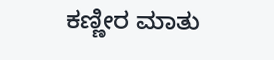ಕಣ್ಣೀರ ಮಾತು